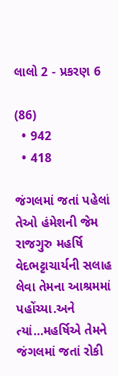લાલો 2 - પ્રકરણ 6

(86)
  • 942
  • 418

જંગલમાં જતાં પહેલાં તેઓ હંમેશની જેમ રાજગુરુ મહર્ષિ વેદભટ્ટાચાર્યની સલાહ લેવા તેમના આશ્રમમાં પહોંચ્યા.અને ત્યાં…મહર્ષિએ તેમને જંગલમાં જતાં રોકી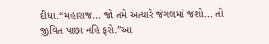દીધા.“મહારાજ… જો તમે અત્યારે જંગલમાં જશો… તો જીવિત પાછા નહિ ફરો.”આ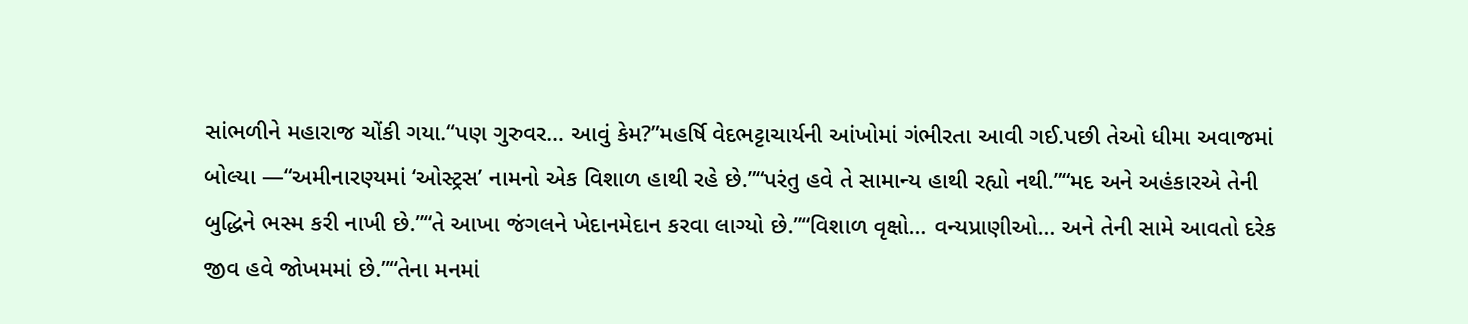સાંભળીને મહારાજ ચોંકી ગયા.“પણ ગુરુવર… આવું કેમ?”મહર્ષિ વેદભટ્ટાચાર્યની આંખોમાં ગંભીરતા આવી ગઈ.પછી તેઓ ધીમા અવાજમાં બોલ્યા —“અમીનારણ્યમાં ‘ઓસ્ટ્રસ’ નામનો એક વિશાળ હાથી રહે છે.”“પરંતુ હવે તે સામાન્ય હાથી રહ્યો નથી.”“મદ અને અહંકારએ તેની બુદ્ધિને ભસ્મ કરી નાખી છે.”“તે આખા જંગલને ખેદાનમેદાન કરવા લાગ્યો છે.”“વિશાળ વૃક્ષો… વન્યપ્રાણીઓ… અને તેની સામે આવતો દરેક જીવ હવે જોખમમાં છે.”“તેના મનમાં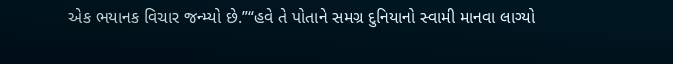એક ભયાનક વિચાર જન્મ્યો છે.”“હવે તે પોતાને સમગ્ર દુનિયાનો સ્વામી માનવા લાગ્યો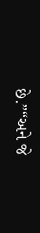છે.”“અને જે